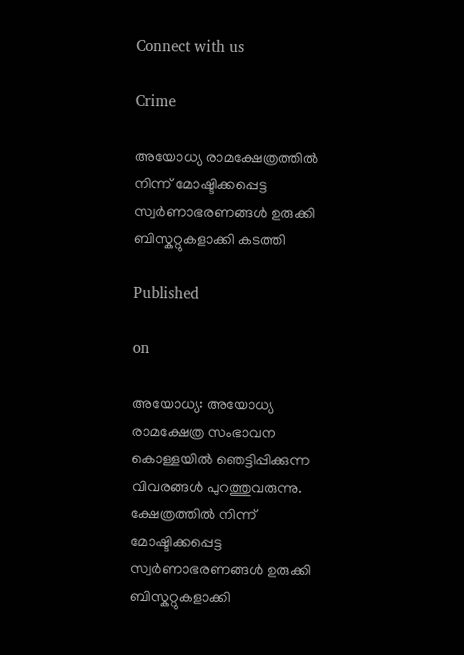Connect with us

Crime

അയോധ്യ രാമക്ഷേത്രത്തിൽ നിന്ന് മോഷ്ടിക്കപ്പെട്ട സ്വർണാഭരണങ്ങൾ ഉരുക്കി ബിസ്കറ്റുകളാക്കി കടത്തി

Published

on

അയോധ്യ: അയോധ്യ രാമക്ഷേത്ര സംഭാവന കൊള്ളയിൽ ഞെട്ടിപ്പിക്കുന്ന വിവരങ്ങൾ പുറത്തുവരുന്നു. ക്ഷേത്രത്തിൽ നിന്ന് മോഷ്ടിക്കപ്പെട്ട സ്വർണാഭരണങ്ങൾ ഉരുക്കി ബിസ്കറ്റുകളാക്കി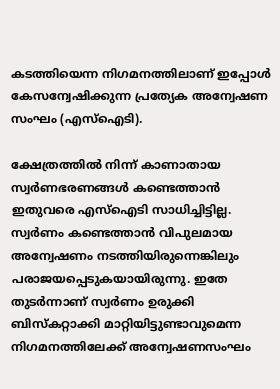കടത്തിയെന്ന നിഗമനത്തിലാണ് ഇപ്പോൾ കേസന്വേഷിക്കുന്ന പ്രത്യേക അന്വേഷണ സംഘം (എസ്ഐടി).

ക്ഷേത്രത്തിൽ നിന്ന് കാണാതായ സ്വർണഭരണങ്ങൾ കണ്ടെത്താൻ ഇതുവരെ എസ്ഐടി സാധിച്ചിട്ടില്ല. സ്വർണം കണ്ടെത്താൻ വിപുലമായ അന്വേഷണം നടത്തിയിരുന്നെങ്കിലും പരാജയപ്പെടുകയായിരുന്നു. ഇതേ തുടർന്നാണ് സ്വർണം ഉരുക്കി ബിസ്കറ്റാക്കി മാറ്റിയിട്ടുണ്ടാവുമെന്ന നിഗമനത്തിലേക്ക് അന്വേഷണസംഘം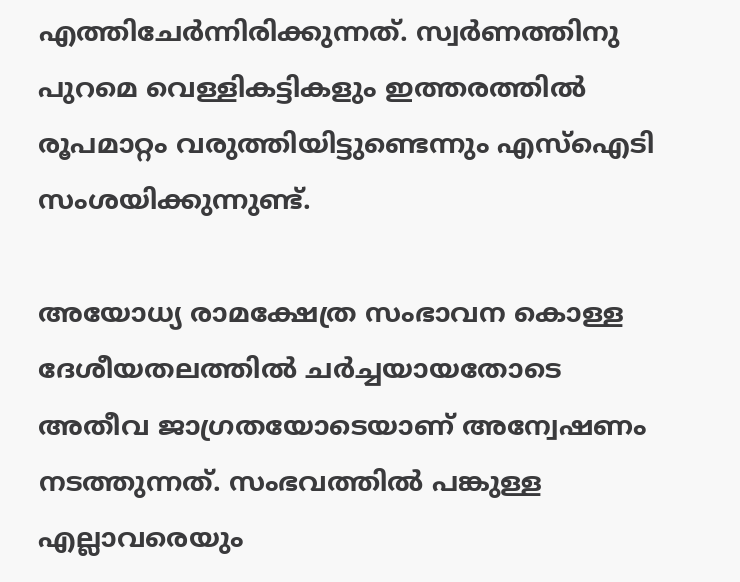എത്തിചേർന്നിരിക്കുന്നത്. സ്വർണത്തിനു പുറമെ വെള്ളികട്ടികളും ഇത്തരത്തിൽ രൂപമാറ്റം വരുത്തിയിട്ടുണ്ടെന്നും എസ്ഐടി സംശയിക്കുന്നുണ്ട്.

അയോധ്യ രാമക്ഷേത്ര സംഭാവന കൊള്ള ദേശീയതലത്തിൽ ചർച്ചയായതോടെ അതീവ ജാഗ്രതയോടെയാണ് അന്വേഷണം നടത്തുന്നത്. സംഭവത്തിൽ പങ്കുള്ള എല്ലാവരെയും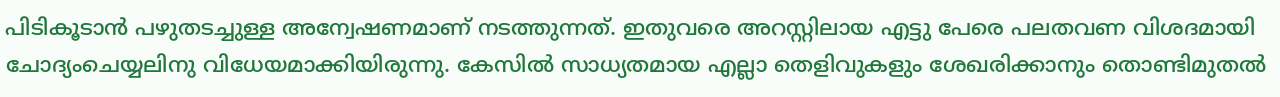പിടികൂടാൻ പഴുതടച്ചുള്ള അന്വേഷണമാണ് നടത്തുന്നത്. ഇതുവരെ അറസ്റ്റിലായ എട്ടു പേരെ പലതവണ വിശദമായി ചോദ്യംചെയ്യലിനു വിധേയമാക്കിയിരുന്നു. കേസിൽ സാധ്യതമായ എല്ലാ തെളിവുകളും ശേഖരിക്കാനും തൊണ്ടിമുതൽ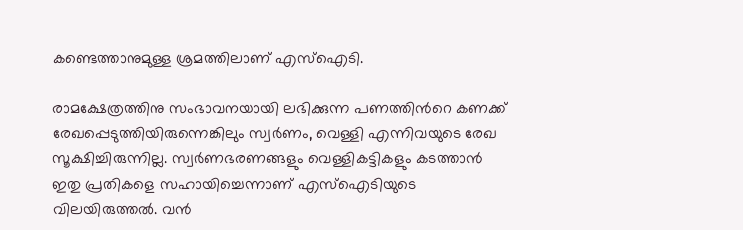കണ്ടെത്താനുമുള്ള ശ്രമത്തിലാണ് എസ്ഐടി.

രാമക്ഷേത്രത്തിനു സംഭാവനയായി ലഭിക്കുന്ന പണത്തിന്‍റെ കണക്ക് രേഖപ്പെടുത്തിയിരുന്നെങ്കിലും സ്വർണം, വെള്ളി എന്നിവയുടെ രേഖ സൂക്ഷിച്ചിരുന്നില്ല. സ്വർണഭരണങ്ങളും വെള്ളികട്ടികളും കടത്താൻ ഇതു പ്രതികളെ സഹായിച്ചെന്നാണ് എസ്ഐടിയുടെ വിലയിരുത്തൽ. വൻ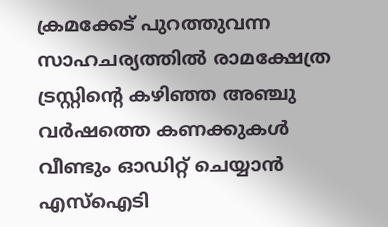ക്രമക്കേട് പുറത്തുവന്ന സാഹചര്യത്തിൽ രാമക്ഷേത്ര ട്രസ്റ്റിന്‍റെ കഴിഞ്ഞ അഞ്ചു വർഷത്തെ കണക്കുകൾ വീണ്ടും ഓഡിറ്റ് ചെയ്യാൻ എസ്ഐടി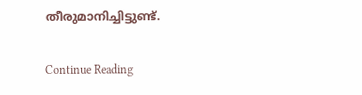തീരുമാനിച്ചിട്ടുണ്ട്.

Continue Reading